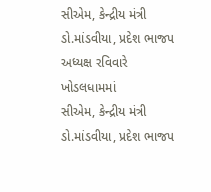સીએમ, કેન્દ્રીય મંત્રી ડો.માંડવીયા, પ્રદેશ ભાજપ અધ્યક્ષ રવિવારે ખોડલધામમાં
સીએમ, કેન્દ્રીય મંત્રી ડો.માંડવીયા, પ્રદેશ ભાજપ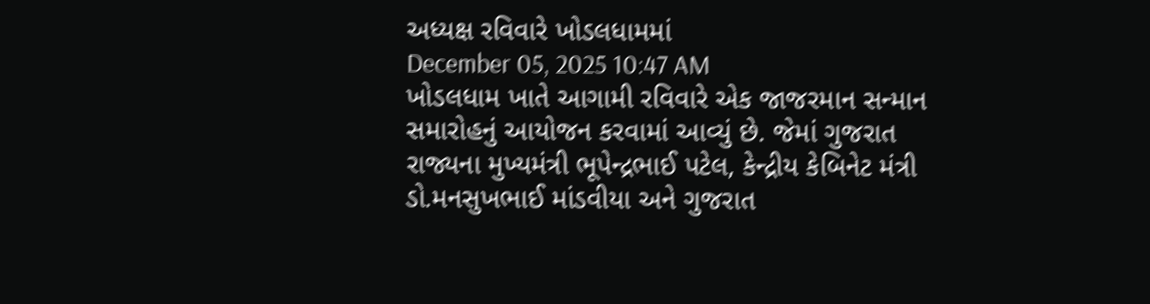અધ્યક્ષ રવિવારે ખોડલધામમાં
December 05, 2025 10:47 AM
ખોડલધામ ખાતે આગામી રવિવારે એક જાજરમાન સન્માન સમારોહનું આયોજન કરવામાં આવ્યું છે. જેમાં ગુજરાત રાજ્યના મુખ્યમંત્રી ભૂપેન્દ્રભાઈ પટેલ, કેન્દ્રીય કેબિનેટ મંત્રી ડો.મનસુખભાઈ માંડવીયા અને ગુજરાત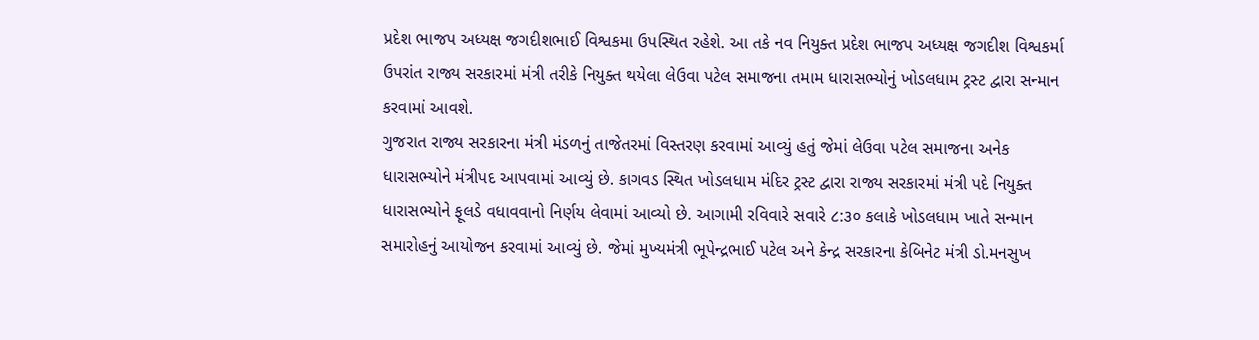પ્રદેશ ભાજપ અધ્યક્ષ જગદીશભાઈ વિશ્વકમા ઉપસ્થિત રહેશે. આ તકે નવ નિયુક્ત પ્રદેશ ભાજપ અધ્યક્ષ જગદીશ વિશ્વકર્મા ઉપરાંત રાજ્ય સરકારમાં મંત્રી તરીકે નિયુક્ત થયેલા લેઉવા પટેલ સમાજના તમામ ધારાસભ્યોનું ખોડલધામ ટ્રસ્ટ દ્વારા સન્માન કરવામાં આવશે.
ગુજરાત રાજ્ય સરકારના મંત્રી મંડળનું તાજેતરમાં વિસ્તરણ કરવામાં આવ્યું હતું જેમાં લેઉવા પટેલ સમાજના અનેક ધારાસભ્યોને મંત્રીપદ આપવામાં આવ્યું છે. કાગવડ સ્થિત ખોડલધામ મંદિર ટ્રસ્ટ દ્વારા રાજ્ય સરકારમાં મંત્રી પદે નિયુક્ત ધારાસભ્યોને ફૂલડે વધાવવાનો નિર્ણય લેવામાં આવ્યો છે. આગામી રવિવારે સવારે ૮:૩૦ કલાકે ખોડલધામ ખાતે સન્માન સમારોહનું આયોજન કરવામાં આવ્યું છે. જેમાં મુખ્યમંત્રી ભૂપેન્દ્રભાઈ પટેલ અને કેન્દ્ર સરકારના કેબિનેટ મંત્રી ડો.મનસુખ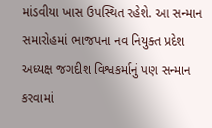માંડવીયા ખાસ ઉપસ્થિત રહેશે. આ સન્માન સમારોહમાં ભાજપના નવ નિયુક્ત પ્રદેશ અધ્યક્ષ જગદીશ વિશ્વકર્માનું પણ સન્માન કરવામાં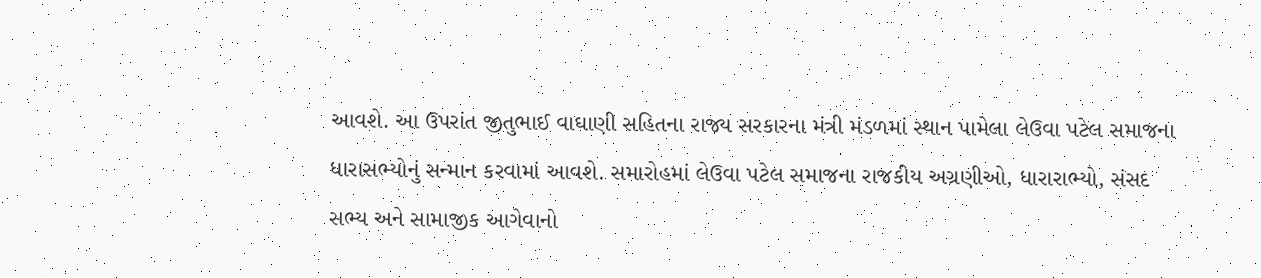આવશે. આ ઉપરાંત જીતુભાઈ વાઘાણી સહિતના રાજ્ય સરકારના મંત્રી મંડળમાં સ્થાન પામેલા લેઉવા પટેલ સમાજના ધારાસભ્યોનું સન્માન કરવામાં આવશે. સમારોહમાં લેઉવા પટેલ સમાજના રાજકીય અગ્રણીઓ, ધારારાભ્યો, સંસદ સભ્ય અને સામાજીક આગેવાનો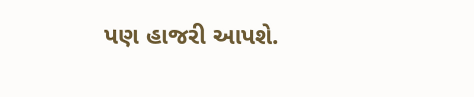પણ હાજરી આપશે.